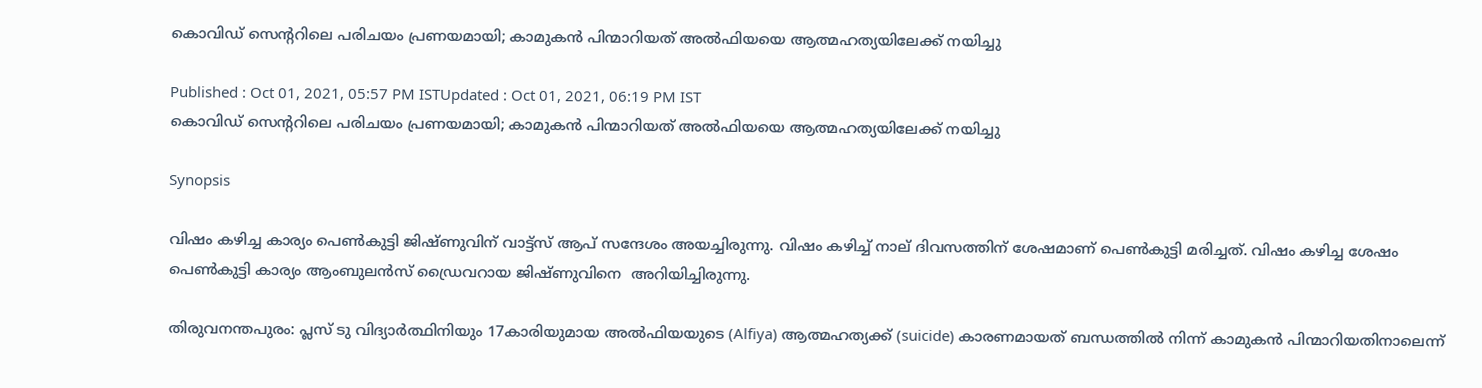കൊവിഡ് സെന്ററിലെ പരിചയം പ്രണയമായി; കാമുകന്‍ പിന്മാറിയത് അല്‍ഫിയയെ ആത്മഹത്യയിലേക്ക് നയിച്ചു

Published : Oct 01, 2021, 05:57 PM ISTUpdated : Oct 01, 2021, 06:19 PM IST
കൊവിഡ് സെന്ററിലെ പരിചയം പ്രണയമായി; കാമുകന്‍ പിന്മാറിയത് അല്‍ഫിയയെ ആത്മഹത്യയിലേക്ക് നയിച്ചു

Synopsis

വിഷം കഴിച്ച കാര്യം പെണ്‍കുട്ടി ജിഷ്ണുവിന് വാട്ട്സ് ആപ് സന്ദേശം അയച്ചിരുന്നു. വിഷം കഴിച്ച് നാല് ദിവസത്തിന് ശേഷമാണ് പെണ്‍കുട്ടി മരിച്ചത്. വിഷം കഴിച്ച ശേഷം പെണ്‍കുട്ടി കാര്യം ആംബുലന്‍സ് ഡ്രൈവറായ ജിഷ്ണുവിനെ  അറിയിച്ചിരുന്നു.

തിരുവനന്തപുരം: പ്ലസ് ടു വിദ്യാര്‍ത്ഥിനിയും 17കാരിയുമായ അല്‍ഫിയയുടെ (Alfiya) ആത്മഹത്യക്ക് (suicide) കാരണമായത് ബന്ധത്തില്‍ നിന്ന് കാമുകന്‍ പിന്മാറിയതിനാലെന്ന്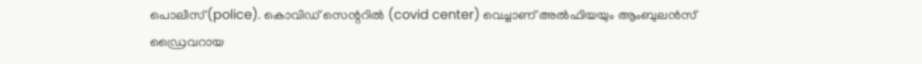പൊലീസ്(police). കൊവിഡ് സെന്ററില്‍ (covid center) വെച്ചാണ് അല്‍ഫിയയും ആംബുലന്‍സ് ഡ്രൈവറായ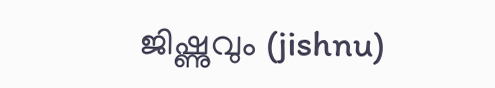ജിഷ്ണുവും (jishnu)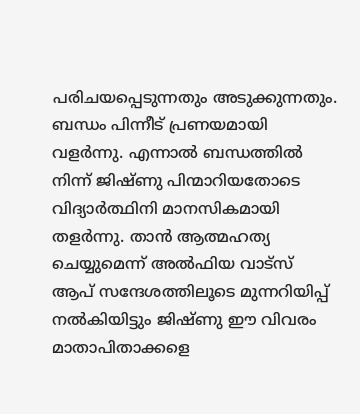പരിചയപ്പെടുന്നതും അടുക്കുന്നതും. ബന്ധം പിന്നീട് പ്രണയമായി വളര്‍ന്നു. എന്നാല്‍ ബന്ധത്തില്‍ നിന്ന് ജിഷ്ണു പിന്മാറിയതോടെ വിദ്യാര്‍ത്ഥിനി മാനസികമായി തളര്‍ന്നു. താന്‍ ആത്മഹത്യ ചെയ്യുമെന്ന് അല്‍ഫിയ വാട്‌സ് ആപ് സന്ദേശത്തിലൂടെ മുന്നറിയിപ്പ് നല്‍കിയിട്ടും ജിഷ്ണു ഈ വിവരം മാതാപിതാക്കളെ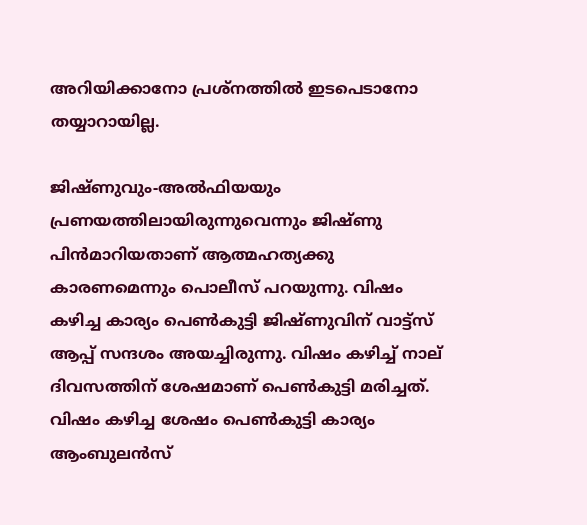അറിയിക്കാനോ പ്രശ്‌നത്തില്‍ ഇടപെടാനോ തയ്യാറായില്ല.

ജിഷ്ണുവും-അല്‍ഫിയയും പ്രണയത്തിലായിരുന്നുവെന്നും ജിഷ്ണു പിന്‍മാറിയതാണ് ആത്മഹത്യക്കു കാരണമെന്നും പൊലീസ് പറയുന്നു. വിഷം കഴിച്ച കാര്യം പെണ്‍കുട്ടി ജിഷ്ണുവിന് വാട്ട്സ് ആപ്പ് സന്ദശം അയച്ചിരുന്നു. വിഷം കഴിച്ച് നാല് ദിവസത്തിന് ശേഷമാണ് പെണ്‍കുട്ടി മരിച്ചത്. വിഷം കഴിച്ച ശേഷം പെണ്‍കുട്ടി കാര്യം ആംബുലന്‍സ്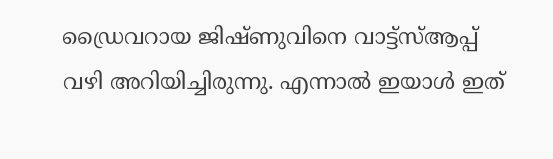ഡ്രൈവറായ ജിഷ്ണുവിനെ വാട്ട്‌സ്ആപ്പ് വഴി അറിയിച്ചിരുന്നു. എന്നാല്‍ ഇയാള്‍ ഇത്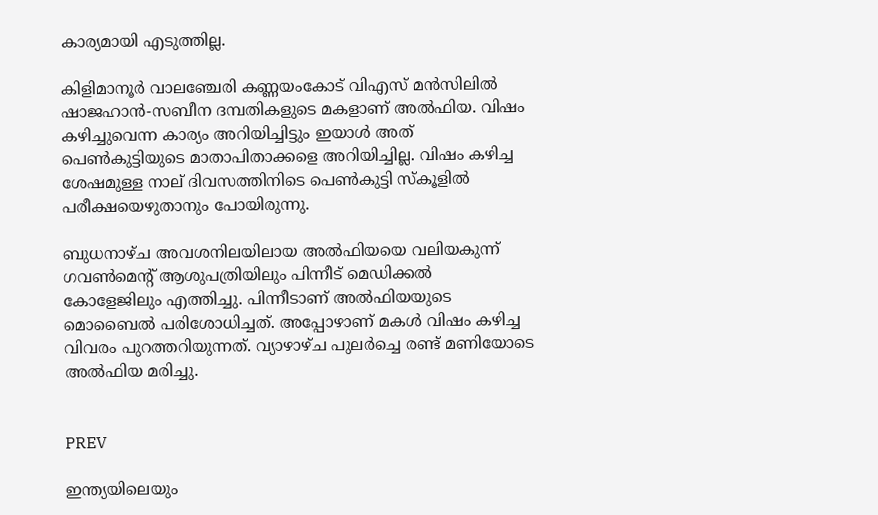കാര്യമായി എടുത്തില്ല.

കിളിമാനൂര്‍ വാലഞ്ചേരി കണ്ണയംകോട് വിഎസ് മന്‍സിലില്‍ ഷാജഹാന്‍-സബീന ദമ്പതികളുടെ മകളാണ് അല്‍ഫിയ. വിഷം കഴിച്ചുവെന്ന കാര്യം അറിയിച്ചിട്ടും ഇയാള്‍ അത് പെണ്‍കുട്ടിയുടെ മാതാപിതാക്കളെ അറിയിച്ചില്ല. വിഷം കഴിച്ച ശേഷമുള്ള നാല് ദിവസത്തിനിടെ പെണ്‍കുട്ടി സ്‌കൂളില്‍ പരീക്ഷയെഴുതാനും പോയിരുന്നു.

ബുധനാഴ്ച അവശനിലയിലായ അല്‍ഫിയയെ വലിയകുന്ന് ഗവണ്‍മെന്റ് ആശുപത്രിയിലും പിന്നീട് മെഡിക്കല്‍ കോളേജിലും എത്തിച്ചു. പിന്നീടാണ് അല്‍ഫിയയുടെ മൊബൈല്‍ പരിശോധിച്ചത്. അപ്പോഴാണ് മകള്‍ വിഷം കഴിച്ച വിവരം പുറത്തറിയുന്നത്. വ്യാഴാഴ്ച പുലര്‍ച്ചെ രണ്ട് മണിയോടെ അല്‍ഫിയ മരിച്ചു.


PREV

ഇന്ത്യയിലെയും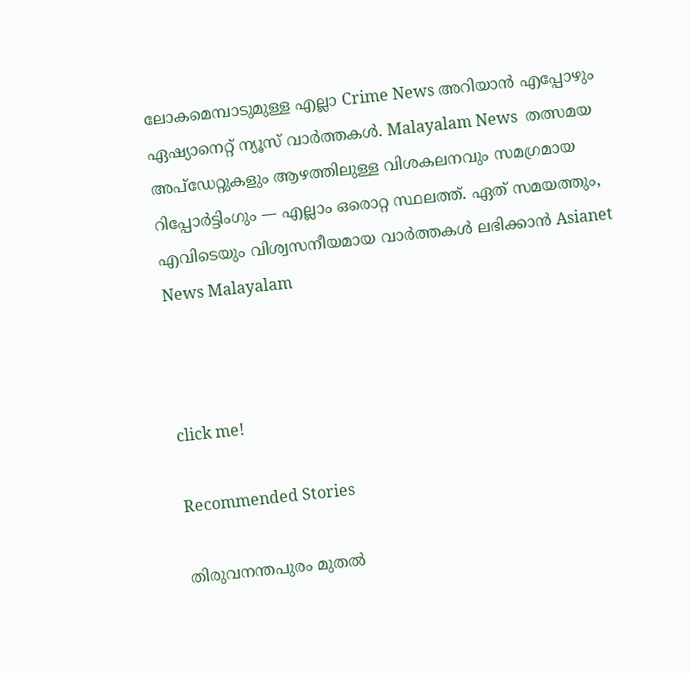ലോകമെമ്പാടുമുള്ള എല്ലാ Crime News അറിയാൻ എപ്പോഴും ഏഷ്യാനെറ്റ് ന്യൂസ് വാർത്തകൾ. Malayalam News  തത്സമയ അപ്‌ഡേറ്റുകളും ആഴത്തിലുള്ള വിശകലനവും സമഗ്രമായ റിപ്പോർട്ടിംഗും — എല്ലാം ഒരൊറ്റ സ്ഥലത്ത്. ഏത് സമയത്തും, എവിടെയും വിശ്വസനീയമായ വാർത്തകൾ ലഭിക്കാൻ Asianet News Malayalam



click me!

Recommended Stories

തിരുവനന്തപുരം മുതൽ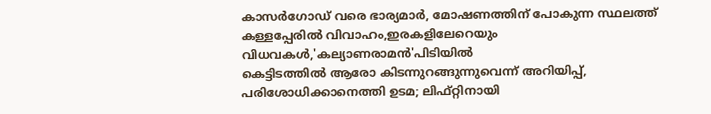കാസർഗോഡ് വരെ ഭാര്യമാർ, മോഷണത്തിന് പോകുന്ന സ്ഥലത്ത് കള്ളപ്പേരിൽ വിവാഹം,ഇരകളിലേറെയും വിധവകൾ,'കല്യാണരാമൻ'പിടിയിൽ
കെട്ടിടത്തിൽ ആരോ കിടന്നുറങ്ങുന്നുവെന്ന് അറിയിപ്പ്, പരിശോധിക്കാനെത്തി ഉടമ; ലിഫ്റ്റിനായി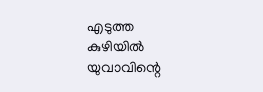എടുത്ത കുഴിയിൽ യുവാവിന്റെ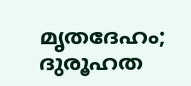മൃതദേഹം; ദുരൂഹത